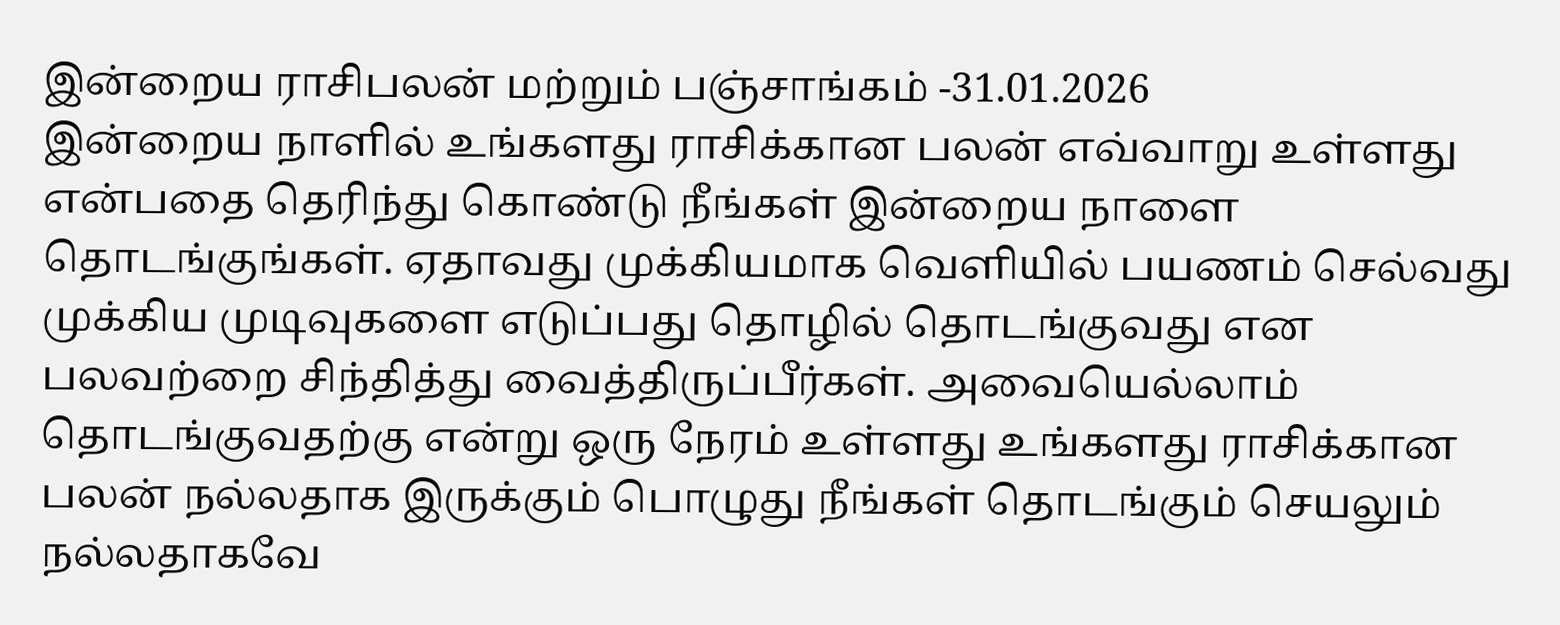இன்றைய ராசிபலன் மற்றும் பஞ்சாங்கம் -31.01.2026
இன்றைய நாளில் உங்களது ராசிக்கான பலன் எவ்வாறு உள்ளது என்பதை தெரிந்து கொண்டு நீங்கள் இன்றைய நாளை தொடங்குங்கள். ஏதாவது முக்கியமாக வெளியில் பயணம் செல்வது முக்கிய முடிவுகளை எடுப்பது தொழில் தொடங்குவது என பலவற்றை சிந்தித்து வைத்திருப்பீர்கள். அவையெல்லாம் தொடங்குவதற்கு என்று ஒரு நேரம் உள்ளது உங்களது ராசிக்கான பலன் நல்லதாக இருக்கும் பொழுது நீங்கள் தொடங்கும் செயலும் நல்லதாகவே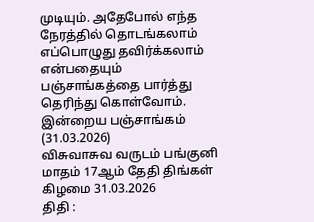முடியும். அதேபோல் எந்த நேரத்தில் தொடங்கலாம் எப்பொழுது தவிர்க்கலாம் என்பதையும் பஞ்சாங்கத்தை பார்த்து தெரிந்து கொள்வோம்.
இன்றைய பஞ்சாங்கம் (31.03.2026)
விசுவாசுவ வருடம் பங்குனி மாதம் 17ஆம் தேதி திங்கள் கிழமை 31.03.2026
திதி :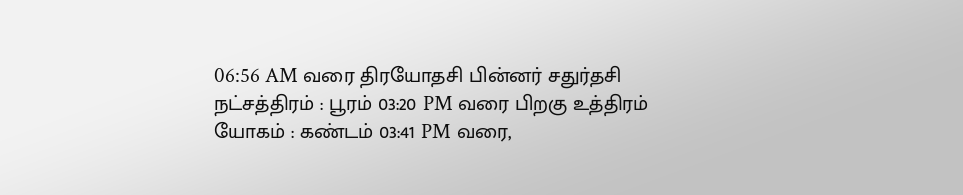06:56 AM வரை திரயோதசி பின்னர் சதுர்தசி
நட்சத்திரம் : பூரம் 03:20 PM வரை பிறகு உத்திரம்
யோகம் : கண்டம் 03:41 PM வரை,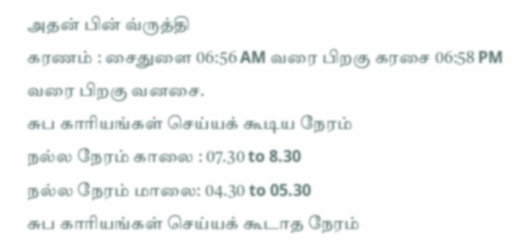அதன் பின் வ்ருத்தி
கரணம் : சைதுளை 06:56 AM வரை பிறகு கரசை 06:58 PM வரை பிறகு வனசை.
சுப காரியங்கள் செய்யக் கூடிய நேரம்
நல்ல நேரம் காலை : 07.30 to 8.30
நல்ல நேரம் மாலை: 04.30 to 05.30
சுப காரியங்கள் செய்யக் கூடாத நேரம்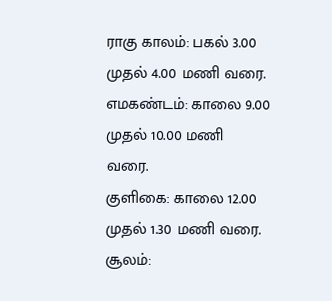ராகு காலம்: பகல் 3.00 முதல் 4.00 மணி வரை.
எமகண்டம்: காலை 9.00 முதல் 10.00 மணி வரை.
குளிகை: காலை 12.00 முதல் 1.30 மணி வரை.
சூலம்: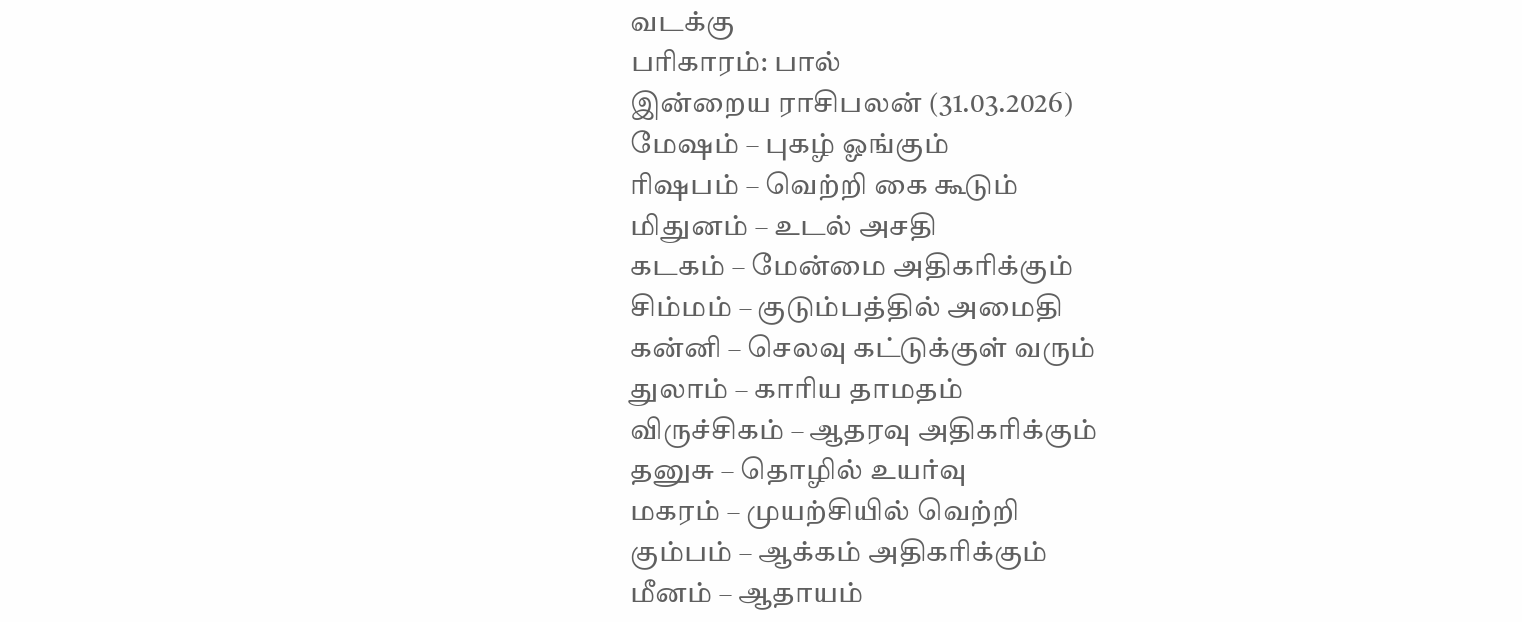வடக்கு
பரிகாரம்: பால்
இன்றைய ராசிபலன் (31.03.2026)
மேஷம் – புகழ் ஓங்கும்
ரிஷபம் – வெற்றி கை கூடும்
மிதுனம் – உடல் அசதி
கடகம் – மேன்மை அதிகரிக்கும்
சிம்மம் – குடும்பத்தில் அமைதி
கன்னி – செலவு கட்டுக்குள் வரும்
துலாம் – காரிய தாமதம்
விருச்சிகம் – ஆதரவு அதிகரிக்கும்
தனுசு – தொழில் உயர்வு
மகரம் – முயற்சியில் வெற்றி
கும்பம் – ஆக்கம் அதிகரிக்கும்
மீனம் – ஆதாயம்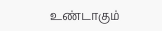உண்டாகும்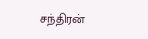சந்திரன்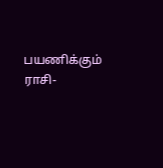பயணிக்கும் ராசி-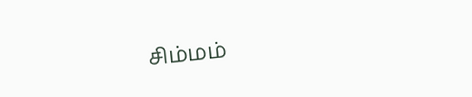சிம்மம்